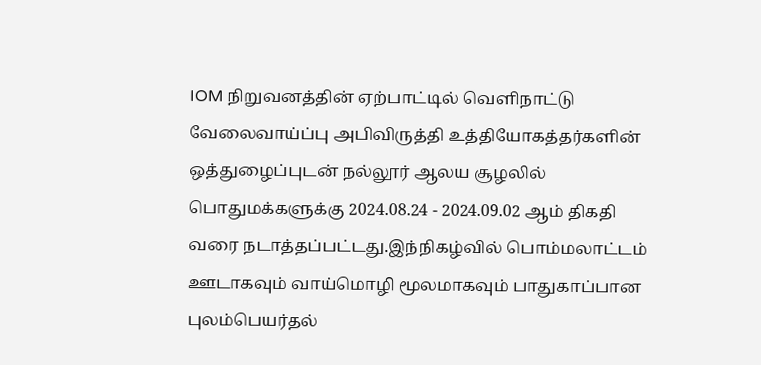IOM நிறுவனத்தின் ஏற்பாட்டில் வெளிநாட்டு வேலைவாய்ப்பு அபிவிருத்தி உத்தியோகத்தர்களின் ஒத்துழைப்புடன் நல்லூர் ஆலய சூழலில் பொதுமக்களுக்கு 2024.08.24 - 2024.09.02 ஆம் திகதி வரை நடாத்தப்பட்டது.இந்நிகழ்வில் பொம்மலாட்டம் ஊடாகவும் வாய்மொழி மூலமாகவும் பாதுகாப்பான புலம்பெயர்தல்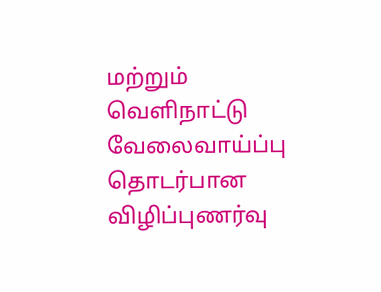மற்றும் வெளிநாட்டு வேலைவாய்ப்பு தொடர்பான விழிப்புணர்வு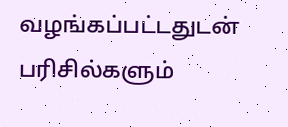வழங்கப்பட்டதுடன் பரிசில்களும்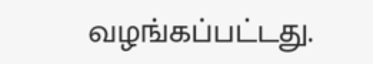வழங்கப்பட்டது.